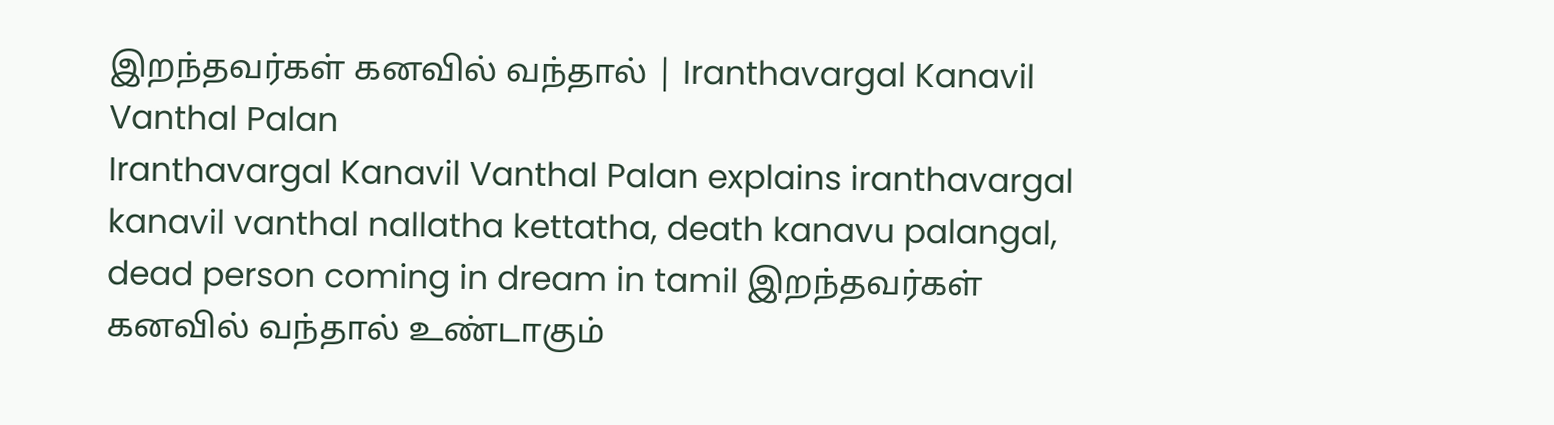இறந்தவர்கள் கனவில் வந்தால் | Iranthavargal Kanavil Vanthal Palan
Iranthavargal Kanavil Vanthal Palan explains iranthavargal kanavil vanthal nallatha kettatha, death kanavu palangal, dead person coming in dream in tamil இறந்தவர்கள் கனவில் வந்தால் உண்டாகும்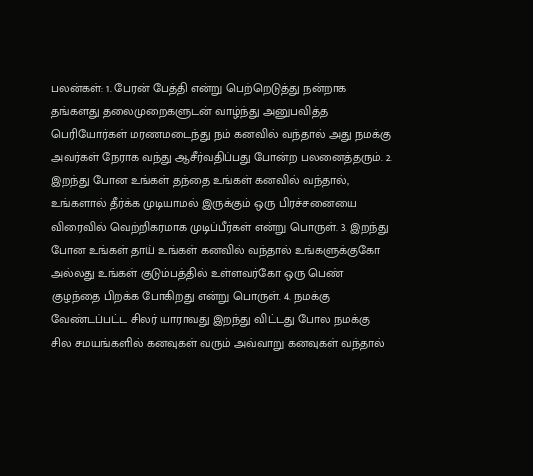பலன்கள்: 1. பேரன் பேத்தி என்று பெற்றெடுத்து நன்றாக தங்களது தலைமுறைகளுடன் வாழ்ந்து அனுபவித்த பெரியோர்கள் மரணமடைந்து நம் கனவில் வந்தால் அது நமக்கு அவர்கள் நேராக வந்து ஆசீர்வதிப்பது போன்ற பலனைத்தரும். 2. இறந்து போன உங்கள் தந்தை உங்கள் கனவில் வந்தால், உங்களால் தீர்க்க முடியாமல் இருக்கும் ஒரு பிரச்சனையை விரைவில் வெற்றிகரமாக முடிப்பீர்கள் என்று பொருள். 3. இறந்து போன உங்கள் தாய் உங்கள் கனவில் வந்தால் உங்களுக்குகோ அல்லது உங்கள் குடும்பத்தில் உள்ளவர்கோ ஒரு பெண் குழந்தை பிறக்க போகிறது என்று பொருள். 4. நமக்கு வேண்டப்பட்ட சிலர் யாராவது இறந்து விட்டது போல நமக்கு சில சமயங்களில் கனவுகள் வரும் அவ்வாறு கனவுகள் வந்தால்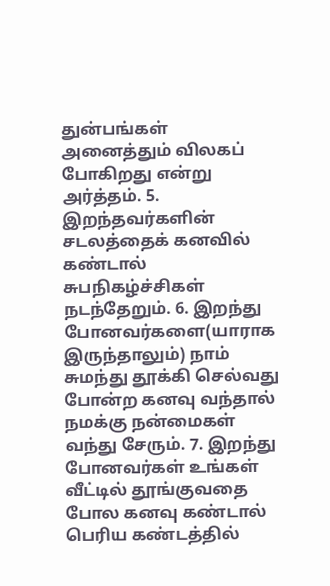துன்பங்கள் அனைத்தும் விலகப் போகிறது என்று அர்த்தம். 5. இறந்தவர்களின் சடலத்தைக் கனவில் கண்டால் சுபநிகழ்ச்சிகள் நடந்தேறும். 6. இறந்து போனவர்களை(யாராக இருந்தாலும்) நாம் சுமந்து தூக்கி செல்வது போன்ற கனவு வந்தால் நமக்கு நன்மைகள் வந்து சேரும். 7. இறந்து போனவர்கள் உங்கள் வீட்டில் தூங்குவதை போல கனவு கண்டால் பெரிய கண்டத்தில்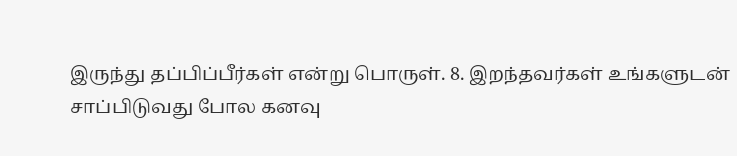இருந்து தப்பிப்பீர்கள் என்று பொருள். 8. இறந்தவர்கள் உங்களுடன் சாப்பிடுவது போல கனவு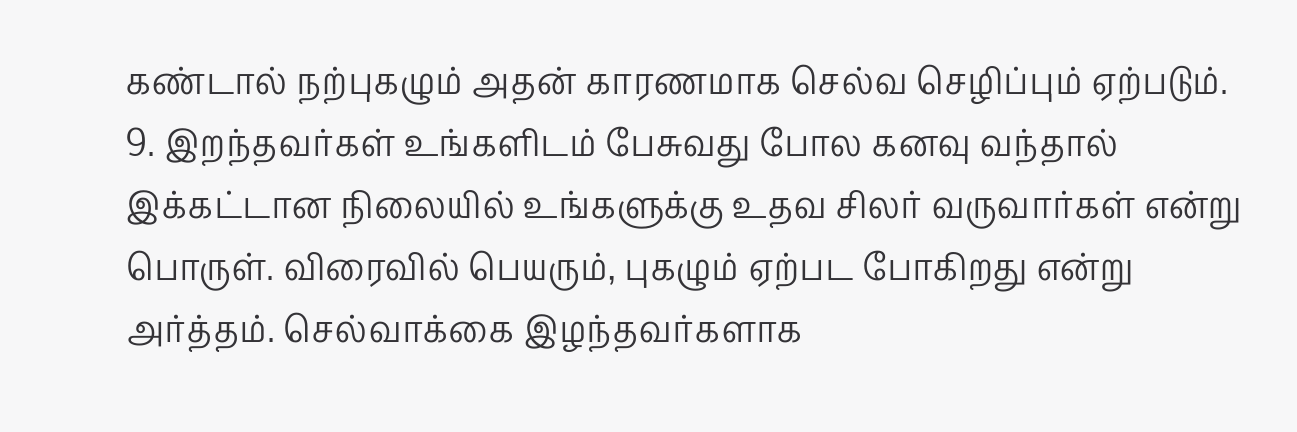கண்டால் நற்புகழும் அதன் காரணமாக செல்வ செழிப்பும் ஏற்படும். 9. இறந்தவர்கள் உங்களிடம் பேசுவது போல கனவு வந்தால் இக்கட்டான நிலையில் உங்களுக்கு உதவ சிலர் வருவார்கள் என்று பொருள். விரைவில் பெயரும், புகழும் ஏற்பட போகிறது என்று அர்த்தம். செல்வாக்கை இழந்தவர்களாக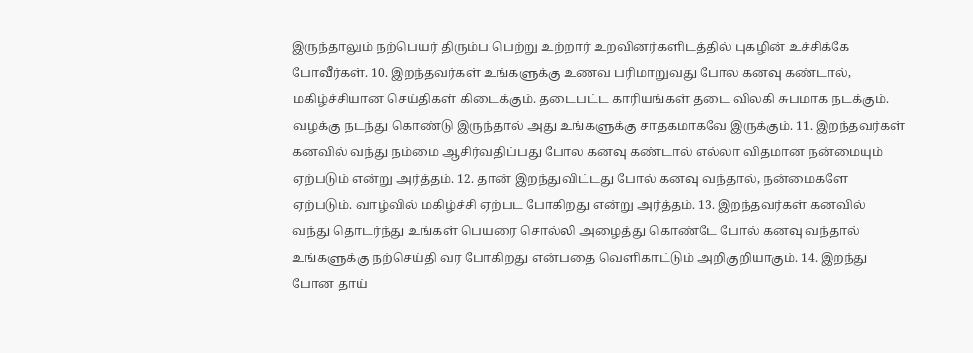இருந்தாலும் நற்பெயர் திரும்ப பெற்று உற்றார் உறவினர்களிடத்தில் புகழின் உச்சிக்கே போவீர்கள். 10. இறந்தவர்கள் உங்களுக்கு உணவ பரிமாறுவது போல கனவு கண்டால், மகிழ்ச்சியான செய்திகள் கிடைக்கும். தடைபட்ட காரியங்கள் தடை விலகி சுபமாக நடக்கும். வழக்கு நடந்து கொண்டு இருந்தால் அது உங்களுக்கு சாதகமாகவே இருக்கும். 11. இறந்தவர்கள் கனவில் வந்து நம்மை ஆசிர்வதிப்பது போல கனவு கண்டால் எல்லா விதமான நன்மையும் ஏற்படும் என்று அர்த்தம். 12. தான் இறந்துவிட்டது போல் கனவு வந்தால், நன்மைகளே ஏற்படும். வாழ்வில் மகிழ்ச்சி ஏற்பட போகிறது என்று அர்த்தம். 13. இறந்தவர்கள் கனவில் வந்து தொடர்ந்து உங்கள் பெயரை சொல்லி அழைத்து கொண்டே போல் கனவு வந்தால் உங்களுக்கு நற்செய்தி வர போகிறது என்பதை வெளிகாட்டும் அறிகுறியாகும். 14. இறந்து போன தாய்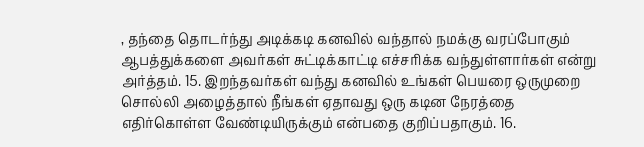, தந்தை தொடர்ந்து அடிக்கடி கனவில் வந்தால் நமக்கு வரப்போகும் ஆபத்துக்களை அவர்கள் சுட்டிக்காட்டி எச்சரிக்க வந்துள்ளார்கள் என்று அர்த்தம். 15. இறந்தவர்கள் வந்து கனவில் உங்கள் பெயரை ஒருமுறை சொல்லி அழைத்தால் நீங்கள் ஏதாவது ஒரு கடின நேரத்தை எதிர்கொள்ள வேண்டியிருக்கும் என்பதை குறிப்பதாகும். 16.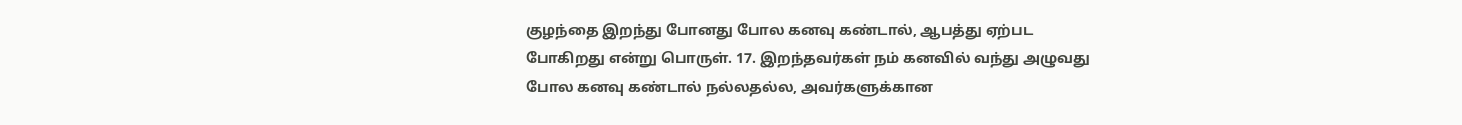குழந்தை இறந்து போனது போல கனவு கண்டால், ஆபத்து ஏற்பட போகிறது என்று பொருள். 17. இறந்தவர்கள் நம் கனவில் வந்து அழுவது போல கனவு கண்டால் நல்லதல்ல, அவர்களுக்கான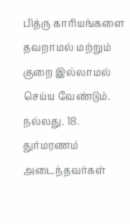பித்ரு காரியங்களை தவறாமல் மற்றும் குறை இல்லாமல் செய்ய வேண்டும். நல்லது. 18. துர்மரணம் அடைந்தவர்கள்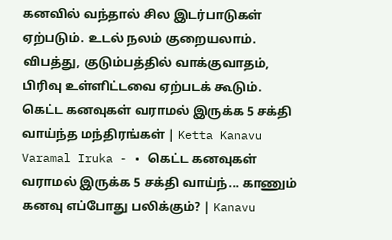கனவில் வந்தால் சில இடர்பாடுகள் ஏற்படும். உடல் நலம் குறையலாம். விபத்து, குடும்பத்தில் வாக்குவாதம், பிரிவு உள்ளிட்டவை ஏற்படக் கூடும். கெட்ட கனவுகள் வராமல் இருக்க 5 சக்தி வாய்ந்த மந்திரங்கள் | Ketta Kanavu Varamal Iruka - • கெட்ட கனவுகள் வராமல் இருக்க 5 சக்தி வாய்ந்... காணும் கனவு எப்போது பலிக்கும்? | Kanavu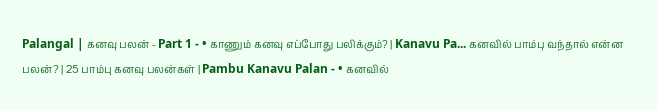Palangal | கனவு பலன் - Part 1 - • காணும் கனவு எப்போது பலிக்கும்? | Kanavu Pa... கனவில் பாம்பு வந்தால் என்ன பலன்? | 25 பாம்பு கனவு பலன்கள் | Pambu Kanavu Palan - • கனவில்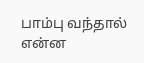பாம்பு வந்தால் என்ன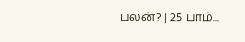பலன்? | 25 பாம்...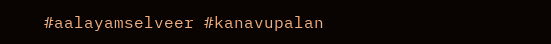#aalayamselveer #kanavupalan